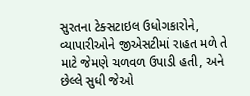સુરતના ટેક્સટાઇલ ઉધોગકારોને, વ્યાપારીઓને જીએસટીમાં રાહત મળે તે માટે જેમણે ચળવળ ઉપાડી હતી, અને છેલ્લે સુધી જેઓ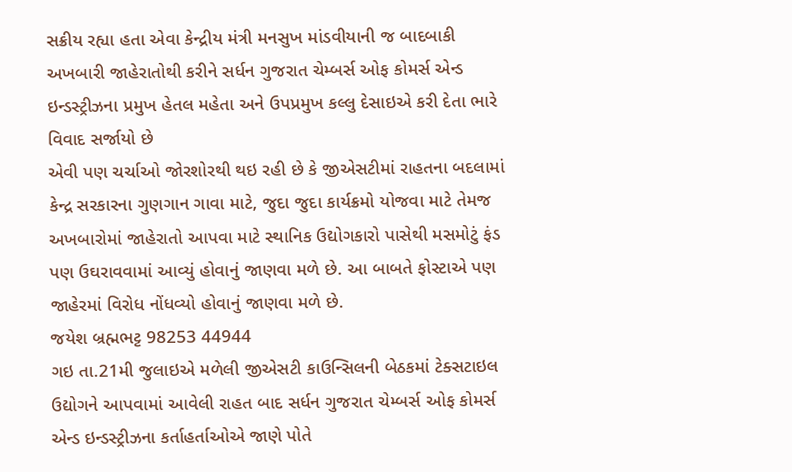સક્રીય રહ્યા હતા એવા કેન્દ્રીય મંત્રી મનસુખ માંડવીયાની જ બાદબાકી અખબારી જાહેરાતોથી કરીને સર્ધન ગુજરાત ચેમ્બર્સ ઓફ કોમર્સ એન્ડ ઇન્ડસ્ટ્રીઝના પ્રમુખ હેતલ મહેતા અને ઉપપ્રમુખ કલ્લુ દેસાઇએ કરી દેતા ભારે વિવાદ સર્જાયો છે
એવી પણ ચર્ચાઓ જોરશોરથી થઇ રહી છે કે જીએસટીમાં રાહતના બદલામાં કેન્દ્ર સરકારના ગુણગાન ગાવા માટે, જુદા જુદા કાર્યક્રમો યોજવા માટે તેમજ અખબારોમાં જાહેરાતો આપવા માટે સ્થાનિક ઉદ્યોગકારો પાસેથી મસમોટું ફંડ પણ ઉઘરાવવામાં આવ્યું હોવાનું જાણવા મળે છે. આ બાબતે ફોસ્ટાએ પણ જાહેરમાં વિરોધ નોંધવ્યો હોવાનું જાણવા મળે છે.
જયેશ બ્રહ્મભટ્ટ 98253 44944
ગઇ તા.21મી જુલાઇએ મળેલી જીએસટી કાઉન્સિલની બેઠકમાં ટેક્સટાઇલ ઉદ્યોગને આપવામાં આવેલી રાહત બાદ સર્ધન ગુજરાત ચેમ્બર્સ ઓફ કોમર્સ એન્ડ ઇન્ડસ્ટ્રીઝના કર્તાહર્તાઓએ જાણે પોતે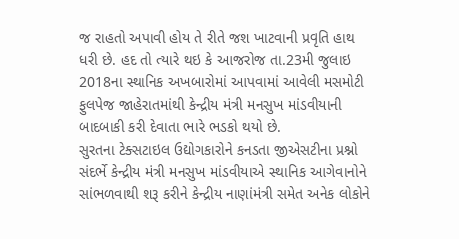જ રાહતો અપાવી હોય તે રીતે જશ ખાટવાની પ્રવૃતિ હાથ ધરી છે. હદ તો ત્યારે થઇ કે આજરોજ તા.23મી જુલાઇ 2018ના સ્થાનિક અખબારોમાં આપવામાં આવેલી મસમોટી ફુલપેજ જાહેરાતમાંથી કેન્દ્રીય મંત્રી મનસુખ માંડવીયાની બાદબાકી કરી દેવાતા ભારે ભડકો થયો છે.
સુરતના ટેક્સટાઇલ ઉદ્યોગકારોને કનડતા જીએસટીના પ્રશ્નો સંદર્ભે કેન્દ્રીય મંત્રી મનસુખ માંડવીયાએ સ્થાનિક આગેવાનોને સાંભળવાથી શરૂ કરીને કેન્દ્રીય નાણાંમંત્રી સમેત અનેક લોકોને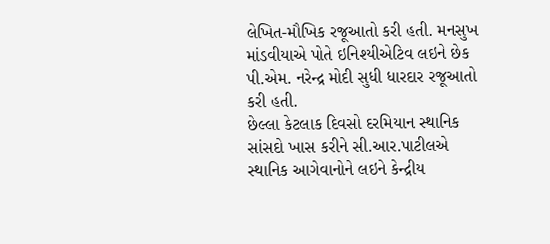લેખિત-મૌખિક રજૂઆતો કરી હતી. મનસુખ માંડવીયાએ પોતે ઇનિશ્યીએટિવ લઇને છેક પી.એમ. નરેન્દ્ર મોદી સુધી ધારદાર રજૂઆતો કરી હતી.
છેલ્લા કેટલાક દિવસો દરમિયાન સ્થાનિક સાંસદો ખાસ કરીને સી.આર.પાટીલએ સ્થાનિક આગેવાનોને લઇને કેન્દ્રીય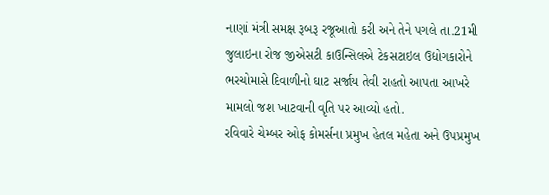નાણાં મંત્રી સમક્ષ રૂબરૂ રજૂઆતો કરી અને તેને પગલે તા.21મી જુલાઇના રોજ જીએસટી કાઉન્સિલએ ટેકસટાઇલ ઉદ્યોગકારોને ભરચોમાસે દિવાળીનો ઘાટ સર્જાય તેવી રાહતો આપતા આખરે મામલો જશ ખાટવાની વૃતિ પર આવ્યો હતો.
રવિવારે ચેમ્બર ઓફ કોમર્સના પ્રમુખ હેતલ મહેતા અને ઉપપ્રમુખ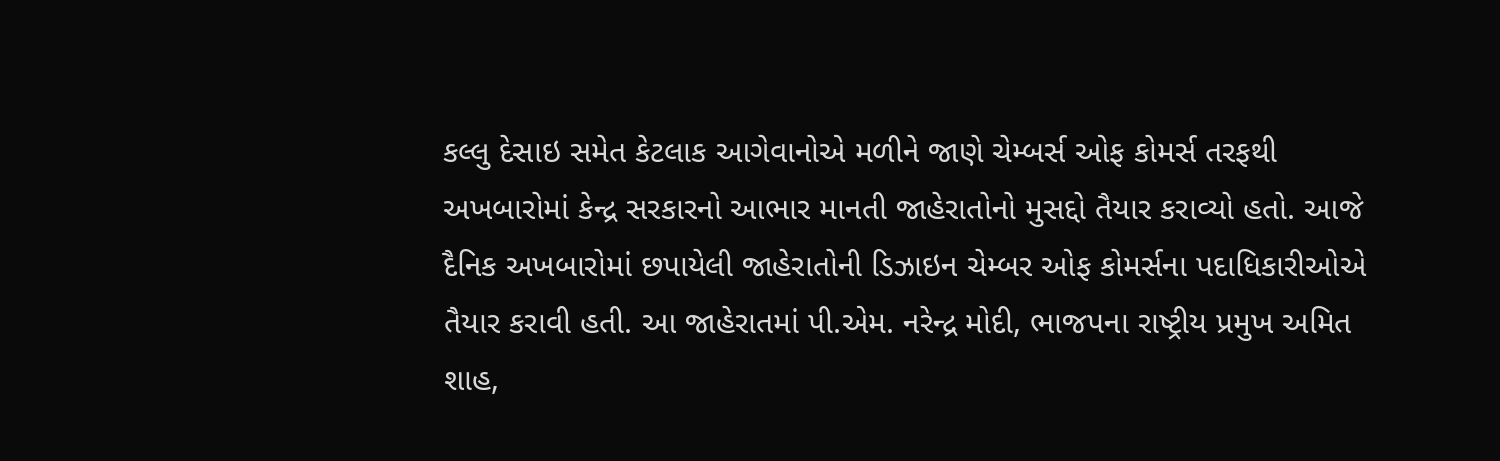કલ્લુ દેસાઇ સમેત કેટલાક આગેવાનોએ મળીને જાણે ચેમ્બર્સ ઓફ કોમર્સ તરફથી અખબારોમાં કેન્દ્ર સરકારનો આભાર માનતી જાહેરાતોનો મુસદ્દો તૈયાર કરાવ્યો હતો. આજે દૈનિક અખબારોમાં છપાયેલી જાહેરાતોની ડિઝાઇન ચેમ્બર ઓફ કોમર્સના પદાધિકારીઓએ તૈયાર કરાવી હતી. આ જાહેરાતમાં પી.એમ. નરેન્દ્ર મોદી, ભાજપના રાષ્ટ્રીય પ્રમુખ અમિત શાહ,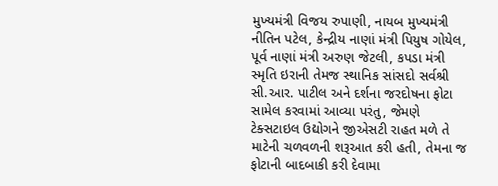મુખ્યમંત્રી વિજય રુપાણી, નાયબ મુખ્યમંત્રી નીતિન પટેલ, કેન્દ્રીય નાણાં મંત્રી પિયુષ ગોયેલ, પૂર્વ નાણાં મંત્રી અરુણ જેટલી, કપડા મંત્રી સ્મૃતિ ઇરાની તેમજ સ્થાનિક સાંસદો સર્વશ્રી સી.આર. પાટીલ અને દર્શના જરદોષના ફોટા સામેલ કરવામાં આવ્યા પરંતુ, જેમણે ટેક્સટાઇલ ઉદ્યોગને જીએસટી રાહત મળે તે માટેની ચળવળની શરૂઆત કરી હતી, તેમના જ ફોટાની બાદબાકી કરી દેવામા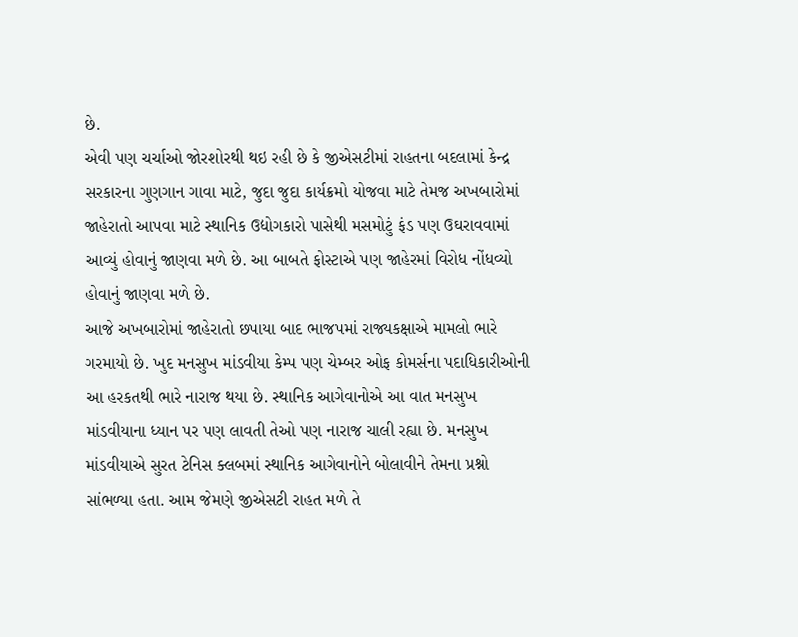છે.
એવી પણ ચર્ચાઓ જોરશોરથી થઇ રહી છે કે જીએસટીમાં રાહતના બદલામાં કેન્દ્ર સરકારના ગુણગાન ગાવા માટે, જુદા જુદા કાર્યક્રમો યોજવા માટે તેમજ અખબારોમાં જાહેરાતો આપવા માટે સ્થાનિક ઉદ્યોગકારો પાસેથી મસમોટું ફંડ પણ ઉઘરાવવામાં આવ્યું હોવાનું જાણવા મળે છે. આ બાબતે ફોસ્ટાએ પણ જાહેરમાં વિરોધ નોંધવ્યો હોવાનું જાણવા મળે છે.
આજે અખબારોમાં જાહેરાતો છપાયા બાદ ભાજપમાં રાજ્યકક્ષાએ મામલો ભારે ગરમાયો છે. ખુદ મનસુખ માંડવીયા કેમ્પ પણ ચેમ્બર ઓફ કોમર્સના પદાધિકારીઓની આ હરકતથી ભારે નારાજ થયા છે. સ્થાનિક આગેવાનોએ આ વાત મનસુખ માંડવીયાના ધ્યાન પર પણ લાવતી તેઓ પણ નારાજ ચાલી રહ્યા છે. મનસુખ માંડવીયાએ સુરત ટેનિસ ક્લબમાં સ્થાનિક આગેવાનોને બોલાવીને તેમના પ્રશ્નો સાંભળ્યા હતા. આમ જેમણે જીએસટી રાહત મળે તે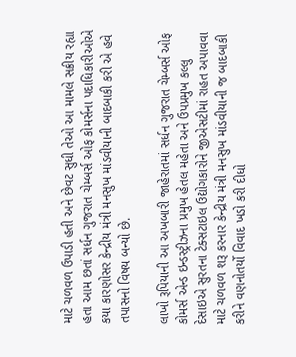માટે ચળવળ ઉપાડી હતી અને છેવટ સુધી તેઓ આ મામલે સક્રીય રહ્યા હતા આમ છતાં સર્ધન ગુજરાત ચેમ્બર્સ ઓફ કોમર્સના પદાધિકારીઓએ કયા કારણોસર કેન્દ્રીય મંત્રી મનસુખ માંડવીયાની બાદબાકી કરી એ હવે તપાસનો વિષય બન્યો છે.

લાખો રૂપિયાની આ અખબારી જાહેરાતમાં સર્ધન ગુજરાત ચેમ્બર્સ ઓફ કોમર્સ એન્ડ ઇન્ડસ્ટ્રીઝના પ્રમુખ હેતલ મહેતા અને ઉપપ્રમુખ કલ્લુ દેસાઇએ સુરતના ટેક્સટાઇલ ઉદ્યોગકારોને જીએસટીમાં રાહત અપાવવા માટે ચળવળ શરૂ કરનાર કેન્દ્રીય મંત્રી મનસુખ માંડવીયાની જ બાદબાકી કરીને વણનોતર્યો વિવાદ ખડો કરી દીધો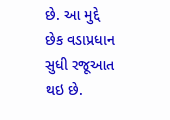છે. આ મુદ્દે છેક વડાપ્રધાન સુધી રજૂઆત થઇ છે.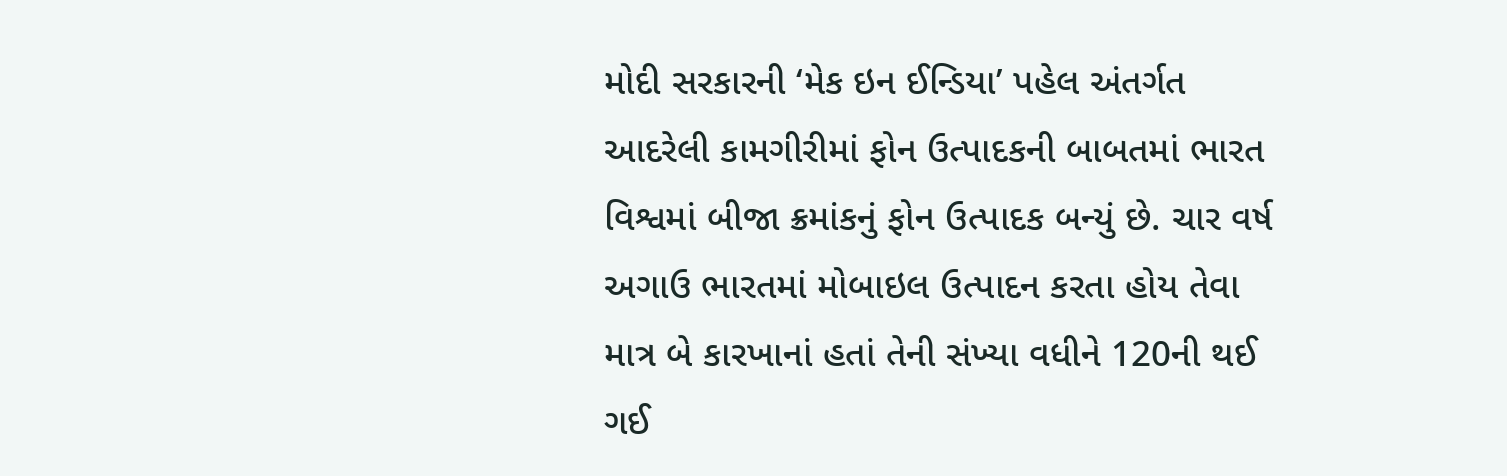મોદી સરકારની ‘મેક ઇન ઈન્ડિયા’ પહેલ અંતર્ગત આદરેલી કામગીરીમાં ફોન ઉત્પાદકની બાબતમાં ભારત વિશ્વમાં બીજા ક્રમાંકનું ફોન ઉત્પાદક બન્યું છે. ચાર વર્ષ અગાઉ ભારતમાં મોબાઇલ ઉત્પાદન કરતા હોય તેવા માત્ર બે કારખાનાં હતાં તેની સંખ્યા વધીને 120ની થઈ ગઈ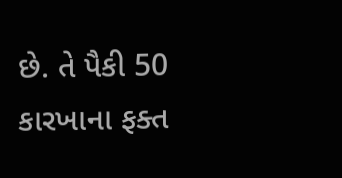છે. તે પૈકી 50 કારખાના ફક્ત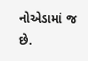નોએડામાં જ છે.